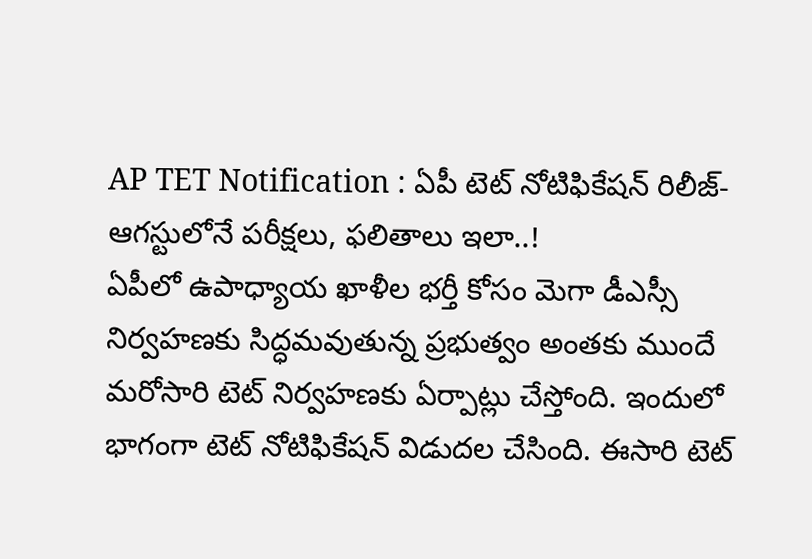AP TET Notification : ఏపీ టెట్ నోటిఫికేషన్ రిలీజ్-ఆగస్టులోనే పరీక్షలు, ఫలితాలు ఇలా..!
ఏపీలో ఉపాధ్యాయ ఖాళీల భర్తీ కోసం మెగా డీఎస్సీ నిర్వహణకు సిద్ధమవుతున్న ప్రభుత్వం అంతకు ముందే మరోసారి టెట్ నిర్వహణకు ఏర్పాట్లు చేస్తోంది. ఇందులో భాగంగా టెట్ నోటిఫికేషన్ విడుదల చేసింది. ఈసారి టెట్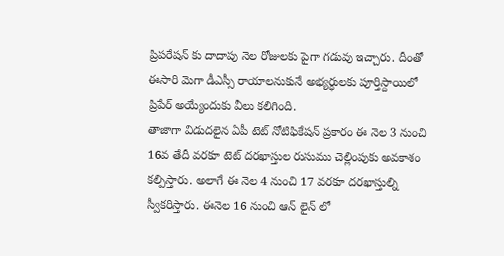ప్రిపరేషన్ కు దాదాపు నెల రోజులకు పైగా గడువు ఇచ్చారు. దీంతో ఈసారి మెగా డీఎస్సీ రాయాలనుకునే అభ్యర్ధులకు పూర్తిస్దాయిలో ప్రిపేర్ అయ్యేందుకు వీలు కలిగింది.
తాజాగా విడుదలైన ఏపీ టెట్ నోటిఫికేషన్ ప్రకారం ఈ నెల 3 నుంచి 16వ తేదీ వరకూ టెట్ దరఖాస్తుల రుసుము చెల్లింపుకు అవకాశం కల్పిస్తారు. అలాగే ఈ నెల 4 నుంచి 17 వరకూ దరఖాస్తుల్ని స్వీకరిస్తారు. ఈనెల 16 నుంచి ఆన్ లైన్ లో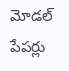మోడల్ పేపర్లు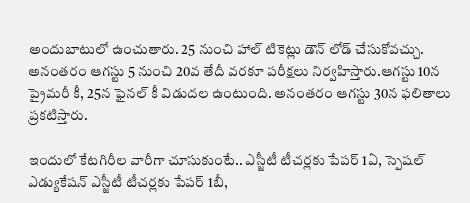అందుబాటులో ఉంచుతారు. 25 నుంచి హాల్ టికెట్లు డౌన్ లోడ్ చేసుకోవచ్చు. అనంతరం ఆగస్టు 5 నుంచి 20వ తేదీ వరకూ పరీక్షలు నిర్వహిస్తారు.ఆగస్టు 10న ప్రైమరీ కీ, 25న ఫైనల్ కీ విడుదల ఉంటుంది. అనంతరం ఆగస్టు 30న ఫలితాలు ప్రకటిస్తారు.

ఇందులో కేటగిరీల వారీగా చూసుకుంటే.. ఎస్జీటీ టీచర్లకు పేపర్ 1ఏ, స్పెషల్ ఎడ్యుకేషన్ ఎస్జీటీ టీచర్లకు పేపర్ 1బీ,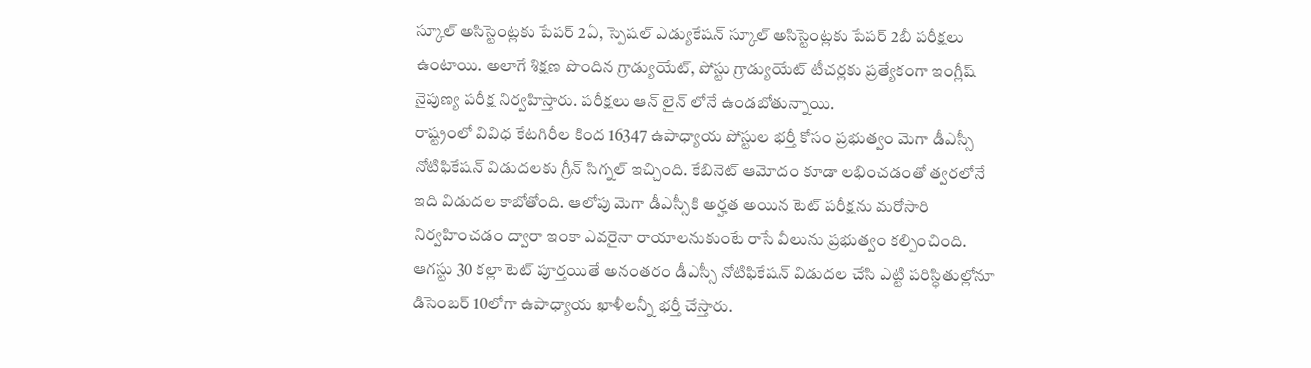స్కూల్ అసిస్టెంట్లకు పేపర్ 2ఏ, స్పెషల్ ఎడ్యుకేషన్ స్కూల్ అసిస్టెంట్లకు పేపర్ 2బీ పరీక్షలు ఉంటాయి. అలాగే శిక్షణ పొందిన గ్రాడ్యుయేట్, పోస్టు గ్రాడ్యుయేట్ టీచర్లకు ప్రత్యేకంగా ఇంగ్లీష్ నైపుణ్య పరీక్ష నిర్వహిస్తారు. పరీక్షలు ఆన్ లైన్ లోనే ఉండబోతున్నాయి.
రాష్ట్రంలో వివిధ కేటగిరీల కింద 16347 ఉపాధ్యాయ పోస్టుల భర్తీ కోసం ప్రభుత్వం మెగా డీఎస్సీ నోటిఫికేషన్ విడుదలకు గ్రీన్ సిగ్నల్ ఇచ్చింది. కేబినెట్ ఆమోదం కూడా లభించడంతో త్వరలోనే ఇది విడుదల కాబోతోంది. ఆలోపు మెగా డీఎస్సీకి అర్హత అయిన టెట్ పరీక్షను మరోసారి నిర్వహించడం ద్వారా ఇంకా ఎవరైనా రాయాలనుకుంటే రాసే వీలును ప్రభుత్వం కల్పించింది. ఆగస్టు 30 కల్లా టెట్ పూర్తయితే అనంతరం డీఎస్సీ నోటిఫికేషన్ విడుదల చేసి ఎట్టి పరిస్ధితుల్లోనూ డిసెంబర్ 10లోగా ఉపాధ్యాయ ఖాళీలన్నీ భర్తీ చేస్తారు.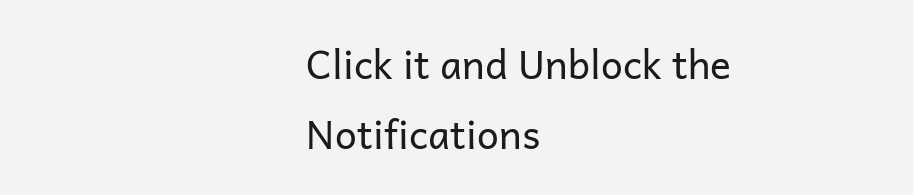Click it and Unblock the Notifications